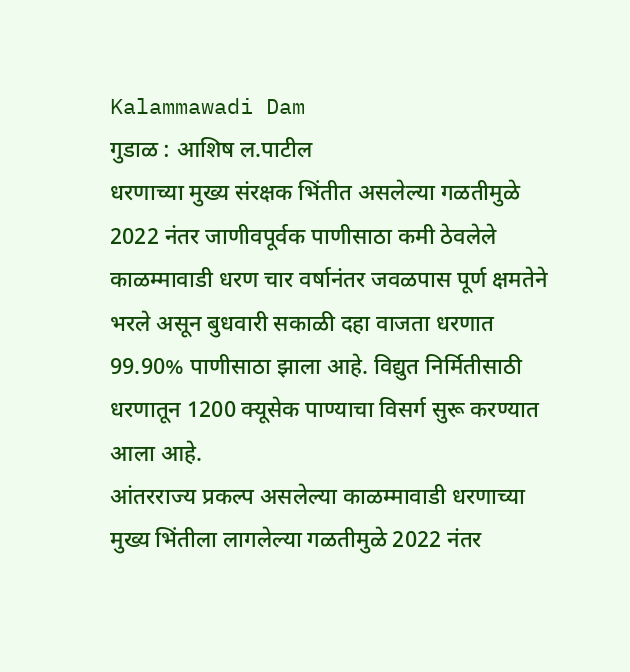Kalammawadi Dam
गुडाळ : आशिष ल.पाटील
धरणाच्या मुख्य संरक्षक भिंतीत असलेल्या गळतीमुळे 2022 नंतर जाणीवपूर्वक पाणीसाठा कमी ठेवलेले काळम्मावाडी धरण चार वर्षानंतर जवळपास पूर्ण क्षमतेने भरले असून बुधवारी सकाळी दहा वाजता धरणात 99.90% पाणीसाठा झाला आहे. विद्युत निर्मितीसाठी धरणातून 1200 क्यूसेक पाण्याचा विसर्ग सुरू करण्यात आला आहे.
आंतरराज्य प्रकल्प असलेल्या काळम्मावाडी धरणाच्या मुख्य भिंतीला लागलेल्या गळतीमुळे 2022 नंतर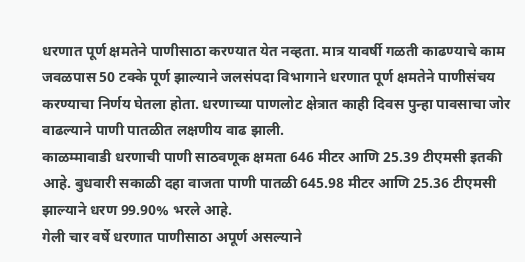धरणात पूर्ण क्षमतेने पाणीसाठा करण्यात येत नव्हता. मात्र यावर्षी गळती काढण्याचे काम जवळपास 50 टक्के पूर्ण झाल्याने जलसंपदा विभागाने धरणात पूर्ण क्षमतेने पाणीसंचय करण्याचा निर्णय घेतला होता. धरणाच्या पाणलोट क्षेत्रात काही दिवस पुन्हा पावसाचा जोर वाढल्याने पाणी पातळीत लक्षणीय वाढ झाली.
काळम्मावाडी धरणाची पाणी साठवणूक क्षमता 646 मीटर आणि 25.39 टीएमसी इतकी आहे. बुधवारी सकाळी दहा वाजता पाणी पातळी 645.98 मीटर आणि 25.36 टीएमसी झाल्याने धरण 99.90% भरले आहे.
गेली चार वर्षे धरणात पाणीसाठा अपूर्ण असल्याने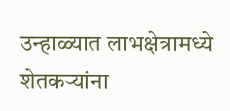उन्हाळ्यात लाभक्षेत्रामध्ये शेतकऱ्यांना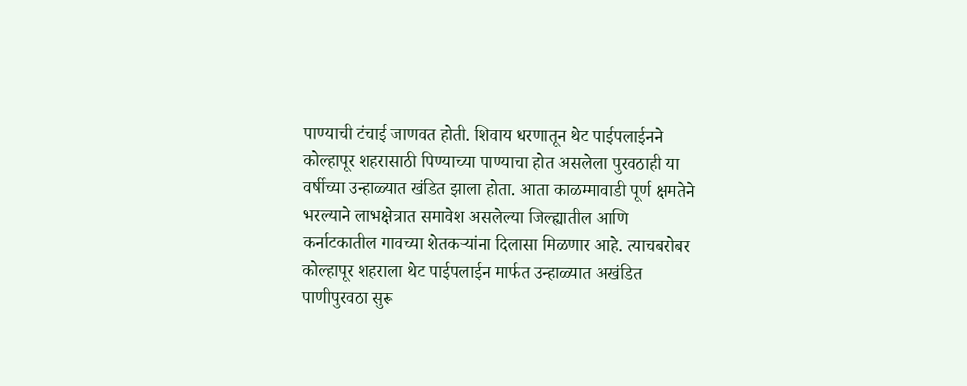पाण्याची टंचाई जाणवत होती. शिवाय धरणातून थेट पाईपलाईनने कोल्हापूर शहरासाठी पिण्याच्या पाण्याचा होत असलेला पुरवठाही या वर्षीच्या उन्हाळ्यात खंडित झाला होता. आता काळम्मावाडी पूर्ण क्षमतेने भरल्याने लाभक्षेत्रात समावेश असलेल्या जिल्ह्यातील आणि कर्नाटकातील गावच्या शेतकऱ्यांना दिलासा मिळणार आहे. त्याचबरोबर कोल्हापूर शहराला थेट पाईपलाईन मार्फत उन्हाळ्यात अखंडित पाणीपुरवठा सुरू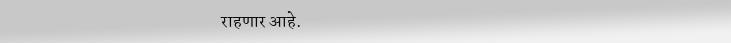राहणार आहे.